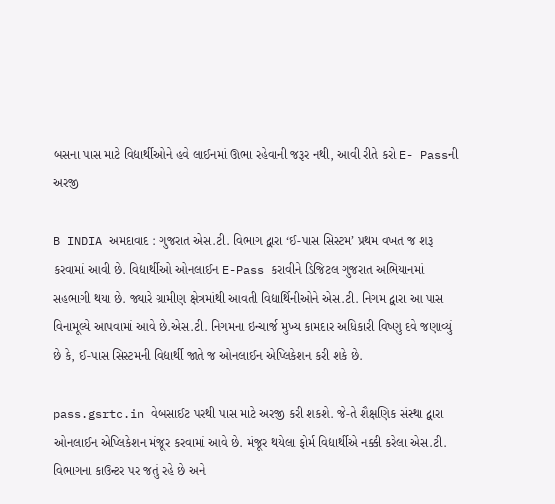બસના પાસ માટે વિદ્યાર્થીઓને હવે લાઈનમાં ઊભા રહેવાની જરૂર નથી, આવી રીતે કરો E- Passની અરજી

B INDIA અમદાવાદ : ગુજરાત એસ.ટી. વિભાગ દ્વારા ‘ઈ-પાસ સિસ્ટમ’ પ્રથમ વખત જ શરૂ કરવામાં આવી છે. વિદ્યાર્થીઓ ઓનલાઈન E-Pass કરાવીને ડિજિટલ ગુજરાત અભિયાનમાં સહભાગી થયા છે. જ્યારે ગ્રામીણ ક્ષેત્રમાંથી આવતી વિદ્યાર્થિનીઓને એસ.ટી. નિગમ દ્વારા આ પાસ વિનામૂલ્યે આપવામાં આવે છે.એસ.ટી. નિગમના ઇન્ચાર્જ મુખ્ય કામદાર અધિકારી વિષ્ણુ દવે જણાવ્યું છે કે, ઈ-પાસ સિસ્ટમની વિદ્યાર્થી જાતે જ ઓનલાઈન એપ્લિકેશન કરી શકે છે.

pass.gsrtc.in વેબસાઈટ પરથી પાસ માટે અરજી કરી શકશે. જે-તે શૈક્ષણિક સંસ્થા દ્વારા ઓનલાઈન એપ્લિકેશન મંજૂર કરવામાં આવે છે. મંજૂર થયેલા ફોર્મ વિદ્યાર્થીએ નક્કી કરેલા એસ.ટી. વિભાગના કાઉન્ટર પર જતું રહે છે અને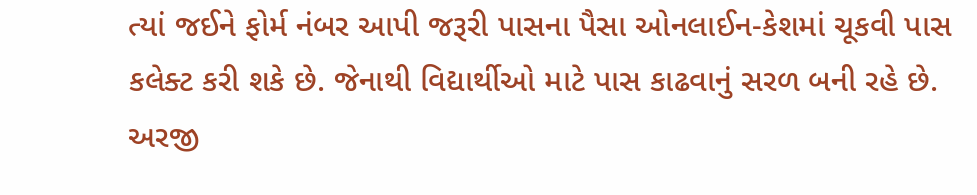ત્યાં જઈને ફોર્મ નંબર આપી જરૂરી પાસના પૈસા ઓનલાઈન-કેશમાં ચૂકવી પાસ કલેક્ટ કરી શકે છે. જેનાથી વિદ્યાર્થીઓ માટે પાસ કાઢવાનું સરળ બની રહે છે. અરજી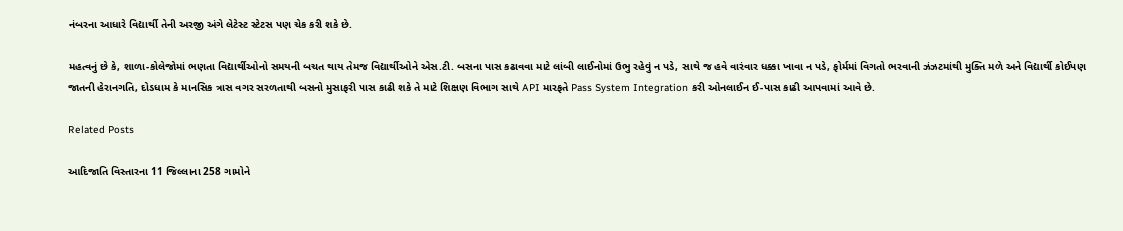નંબરના આધારે વિદ્યાર્થી તેની અરજી અંગે લેટેસ્ટ સ્ટેટસ પણ ચેક કરી શકે છે.

મહત્વનું છે કે, શાળા-કોલેજોમાં ભણતા વિદ્યાર્થીઓનો સમયની બચત થાય તેમજ વિદ્યાર્થીઓને એસ.ટી. બસના પાસ કઢાવવા માટે લાંબી લાઈનોમાં ઉભુ રહેવું ન પડે, સાથે જ હવે વારંવાર ધક્કા ખાવા ન પડે, ફોર્મમાં વિગતો ભરવાની ઝંઝટમાંથી મુક્તિ મળે અને વિદ્યાર્થી કોઈપણ જાતની હેરાનગતિ, દોડધામ કે માનસિક ત્રાસ વગર સરળતાથી બસનો મુસાફરી પાસ કાઢી શકે તે માટે શિક્ષણ વિભાગ સાથે API મારફતે Pass System Integration કરી ઓનલાઈન ઈ-પાસ કાઢી આપવામાં આવે છે.

Related Posts

આદિજાતિ વિસ્તારના 11 જિલ્લાના 258 ગામોને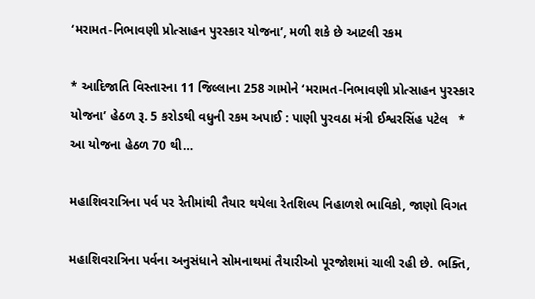‘મરામત-નિભાવણી પ્રોત્સાહન પુરસ્કાર યોજના’, મળી શકે છે આટલી રકમ

* આદિજાતિ વિસ્તારના 11 જિલ્લાના 258 ગામોને ‘મરામત-નિભાવણી પ્રોત્સાહન પુરસ્કાર યોજના’ હેઠળ રૂ. 5 કરોડથી વધુની રકમ અપાઈ : પાણી પુરવઠા મંત્રી ઈશ્વરસિંહ પટેલ   * આ યોજના હેઠળ 70 થી…

મહાશિવરાત્રિના પર્વ પર રેતીમાંથી તૈયાર થયેલા રેતશિલ્પ નિહાળશે ભાવિકો, જાણો વિગત

મહાશિવરાત્રિના પર્વના અનુસંધાને સોમનાથમાં તૈયારીઓ પૂરજોશમાં ચાલી રહી છે. ભક્તિ,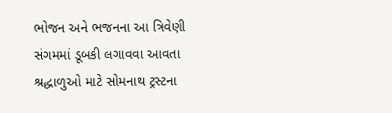ભોજન અને ભજનના આ ત્રિવેણી સંગમમાં ડૂબકી લગાવવા આવતા શ્રદ્ધાળુઓ માટે સોમનાથ ટ્રસ્ટના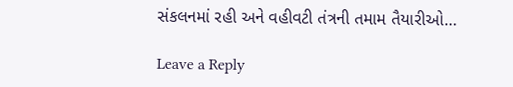સંકલનમાં રહી અને વહીવટી તંત્રની તમામ તૈયારીઓ…

Leave a Reply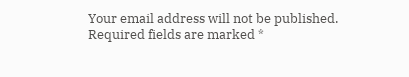Your email address will not be published. Required fields are marked *